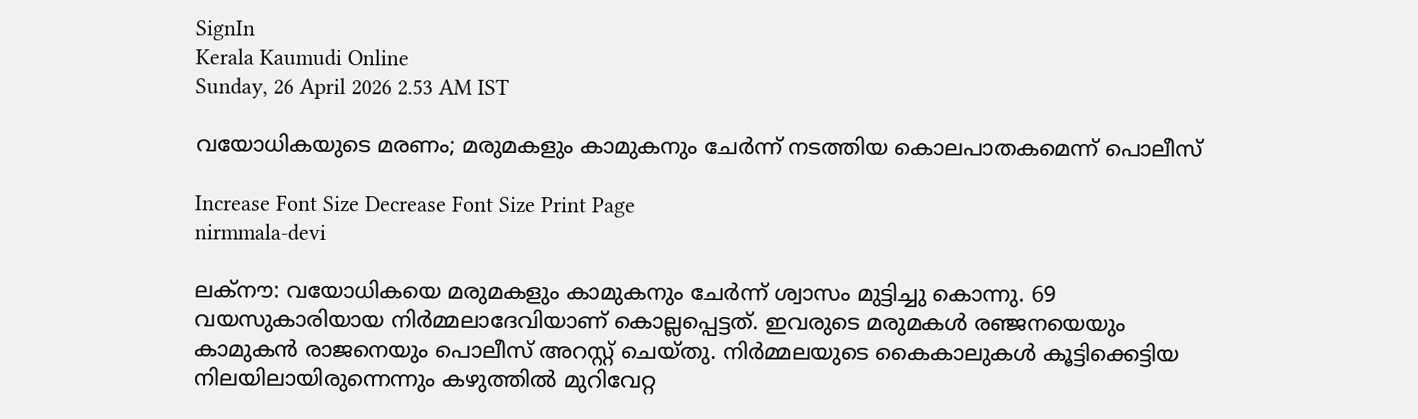SignIn
Kerala Kaumudi Online
Sunday, 26 April 2026 2.53 AM IST

വയോധികയുടെ മരണം; മരുമകളും കാമുകനും ചേർന്ന് നടത്തിയ കൊലപാതകമെന്ന് പൊലീസ്

Increase Font Size Decrease Font Size Print Page
nirmmala-devi

ലക്‌നൗ: വയോധികയെ മരുമകളും കാമുകനും ചേർന്ന് ശ്വാസം മുട്ടിച്ചു കൊന്നു. 69 വയസുകാരിയായ നിർമ്മലാദേവിയാണ് കൊല്ലപ്പെട്ടത്. ഇവരുടെ മരുമകൾ രഞ്ജനയെയും കാമുകൻ രാജനെയും പൊലീസ് അറസ്റ്റ് ചെയ്‌തു. നിർമ്മലയുടെ കൈകാലുകൾ കൂട്ടിക്കെട്ടിയ നിലയിലായിരുന്നെന്നും കഴുത്തിൽ മുറിവേറ്റ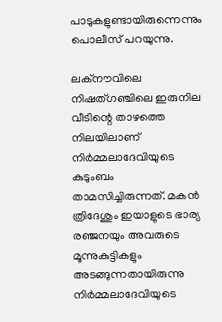പാടുകളുണ്ടായിരുന്നെന്നും പൊലീസ് പറയുന്നു.

ലക്‌നൗവിലെ നിഷത്‌ഗഞ്ചിലെ ഇരുനില വീടിന്റെ താഴത്തെ നിലയിലാണ് നിർമ്മലാദേവിയുടെ കുടുംബം താമസിച്ചിരുന്നത്. മകൻ ത്രിദേശും ഇയാളുടെ ഭാര്യ രഞ്ജനയും അവരുടെ മൂന്നുകുട്ടികളും അടങ്ങുന്നതായിരുന്നു നിർമ്മലാദേവിയുടെ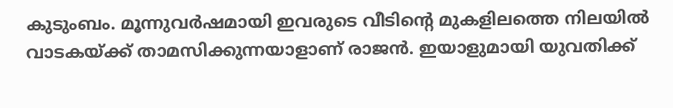കുടുംബം. മൂന്നുവർഷമായി ഇവരുടെ വീടിന്റെ മുകളിലത്തെ നിലയിൽ വാടകയ്‌ക്ക് താമസിക്കുന്നയാളാണ് രാജൻ. ഇയാളുമായി യുവതിക്ക്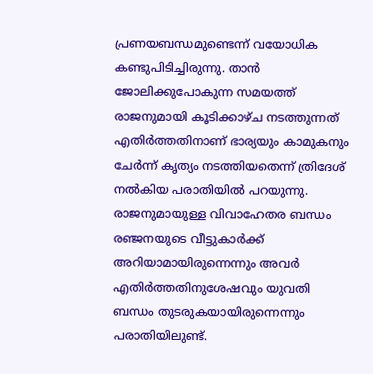പ്രണയബന്ധമുണ്ടെന്ന് വയോധിക കണ്ടുപിടിച്ചിരുന്നു. താൻ ജോലിക്കുപോകുന്ന സമയത്ത് രാജനുമായി കൂടിക്കാഴ്‌ച നടത്തുന്നത് എതിർത്തതിനാണ് ഭാര്യയും കാമുകനും ചേർന്ന് കൃത്യം നടത്തിയതെന്ന് ത്രിദേശ് നൽകിയ പരാതിയിൽ പറയുന്നു. രാജനുമായുള്ള വിവാഹേതര ബന്ധം രഞ്ജനയുടെ വീട്ടുകാർക്ക് അറിയാമായിരുന്നെന്നും അവർ എതിർത്തതിനുശേഷവും യുവതി ബന്ധം തുടരുകയായിരുന്നെന്നും പരാതിയിലുണ്ട്.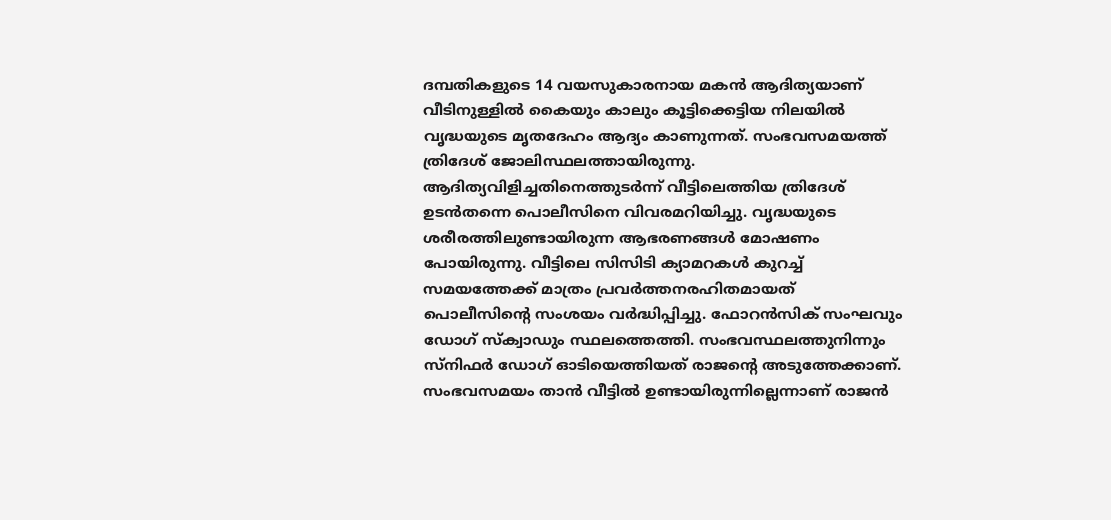ദമ്പതികളുടെ 14 വയസുകാരനായ മകൻ ആദിത്യയാണ് വീടിനുള്ളിൽ കൈയും കാലും കൂട്ടിക്കെട്ടിയ നിലയിൽ വൃദ്ധയുടെ മൃതദേഹം ആദ്യം കാണുന്നത്. സംഭവസമയത്ത് ത്രിദേശ് ജോലിസ്ഥലത്തായിരുന്നു. ആദിത്യവിളിച്ചതിനെത്തുടർന്ന് വീട്ടിലെത്തിയ ത്രിദേശ് ഉടൻതന്നെ പൊലീസിനെ വിവരമറിയിച്ചു. വൃദ്ധയുടെ ശരീരത്തിലുണ്ടായിരുന്ന ആഭരണങ്ങൾ മോഷണം പോയിരുന്നു. വീട്ടിലെ സിസിടി ക്യാമറകൾ കുറച്ച് സമയത്തേക്ക് മാത്രം പ്രവർത്തനരഹിതമായത് പൊലീസിന്റെ സംശയം വർദ്ധിപ്പിച്ചു. ഫോറൻസിക് സംഘവും ഡോഗ്‌ സ്‌ക്വാഡും സ്ഥലത്തെത്തി. സംഭവസ്ഥലത്തുനിന്നും സ്‌നിഫ‌ർ ഡോഗ് ഓടിയെത്തിയത് രാജന്റെ അടുത്തേക്കാണ്. സംഭവസമയം താൻ വീട്ടിൽ ഉണ്ടായിരുന്നില്ലെന്നാണ് രാജൻ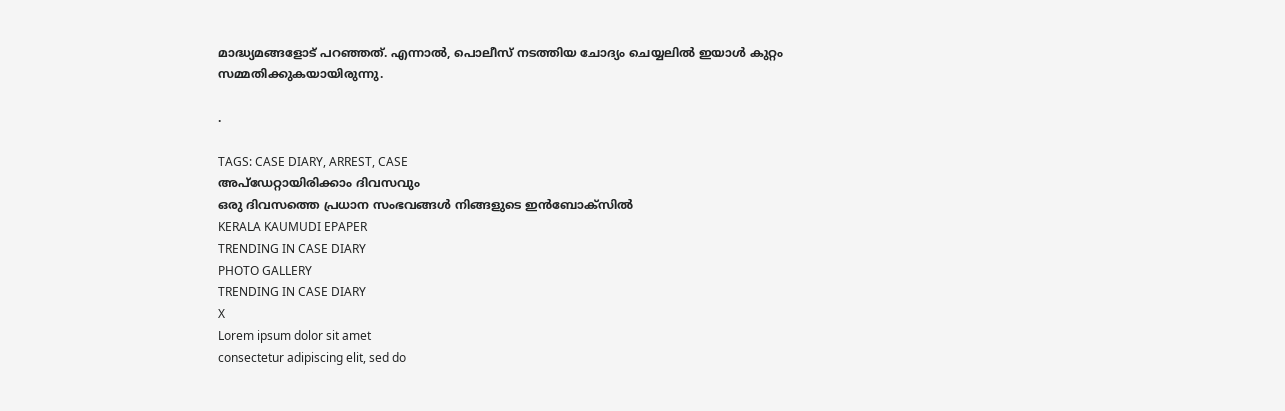മാദ്ധ്യമങ്ങളോട് പറഞ്ഞത്. എന്നാൽ, പൊലീസ് നടത്തിയ ചോദ്യം ചെയ്യലിൽ ഇയാൾ കുറ്റം സമ്മതിക്കുകയായിരുന്നു.

.

TAGS: CASE DIARY, ARREST, CASE
അപ്ഡേറ്റായിരിക്കാം ദിവസവും
ഒരു ദിവസത്തെ പ്രധാന സംഭവങ്ങൾ നിങ്ങളുടെ ഇൻബോക്സിൽ
KERALA KAUMUDI EPAPER
TRENDING IN CASE DIARY
PHOTO GALLERY
TRENDING IN CASE DIARY
X
Lorem ipsum dolor sit amet
consectetur adipiscing elit, sed do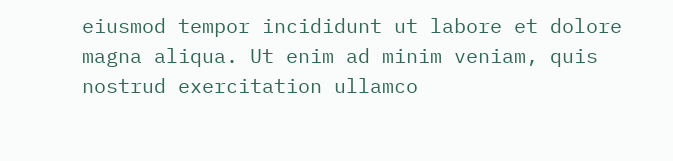eiusmod tempor incididunt ut labore et dolore magna aliqua. Ut enim ad minim veniam, quis nostrud exercitation ullamco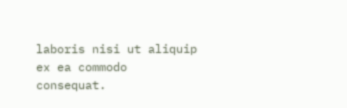laboris nisi ut aliquip ex ea commodo consequat.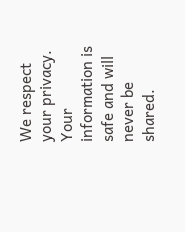We respect your privacy. Your information is safe and will never be shared.